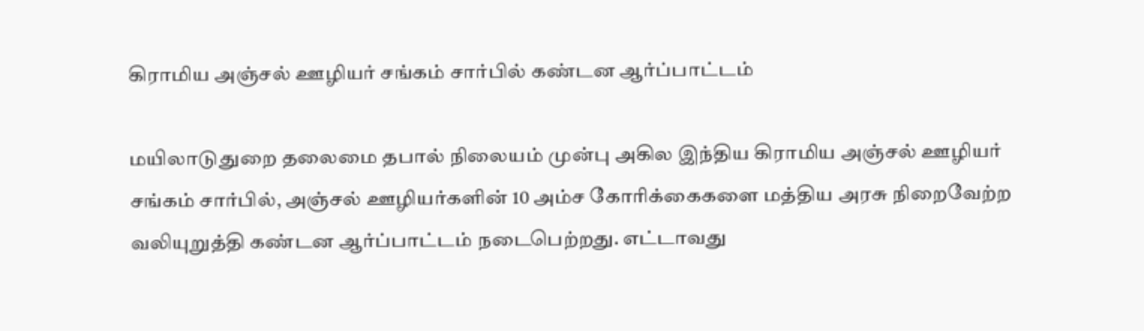கிராமிய அஞ்சல் ஊழியர் சங்கம் சார்பில் கண்டன ஆர்ப்பாட்டம்

மயிலாடுதுறை தலைமை தபால் நிலையம் முன்பு அகில இந்திய கிராமிய அஞ்சல் ஊழியர் சங்கம் சார்பில், அஞ்சல் ஊழியர்களின் 10 அம்ச கோரிக்கைகளை மத்திய அரசு நிறைவேற்ற வலியுறுத்தி கண்டன ஆர்ப்பாட்டம் நடைபெற்றது. எட்டாவது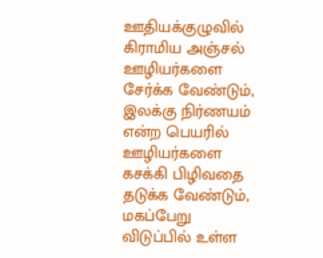ஊதியக்குழுவில் கிராமிய அஞ்சல் ஊழியர்களை சேர்க்க வேண்டும், இலக்கு நிர்ணயம் என்ற பெயரில் ஊழியர்களை கசக்கி பிழிவதை தடுக்க வேண்டும், மகப்பேறு விடுப்பில் உள்ள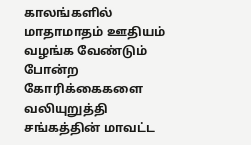காலங்களில் மாதாமாதம் ஊதியம் வழங்க வேண்டும் போன்ற கோரிக்கைகளை வலியுறுத்தி சங்கத்தின் மாவட்ட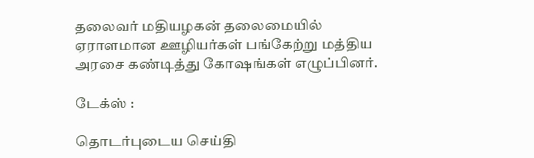தலைவர் மதியழகன் தலைமையில் ஏராளமான ஊழியர்கள் பங்கேற்று மத்திய அரசை கண்டித்து கோஷங்கள் எழுப்பினர்.

டேக்ஸ் :

தொடர்புடைய செய்தி